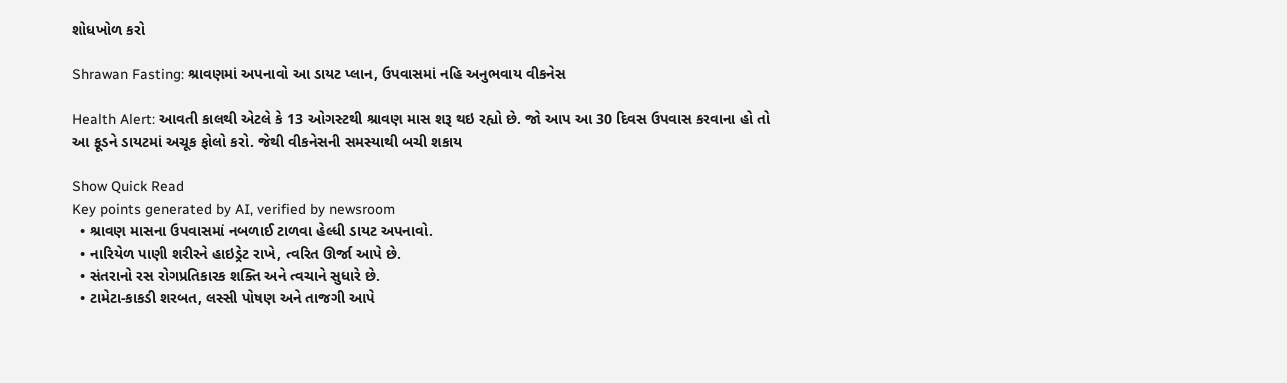શોધખોળ કરો

Shrawan Fasting: શ્રાવણમાં અપનાવો આ ડાયટ પ્લાન, ઉપવાસમાં નહિ અનુભવાય વીકનેસ

Health Alert: આવતી કાલથી એટલે કે 13 ઓગસ્ટથી શ્રાવણ માસ શરૂ થઇ રહ્યો છે. જો આપ આ 30 દિવસ ઉપવાસ કરવાના હો તો આ ફૂડને ડાયટમાં અચૂક ફોલો કરો. જેથી વીકનેસની સમસ્યાથી બચી શકાય

Show Quick Read
Key points generated by AI, verified by newsroom
  • શ્રાવણ માસના ઉપવાસમાં નબળાઈ ટાળવા હેલ્ધી ડાયટ અપનાવો.
  • નારિયેળ પાણી શરીરને હાઇડ્રેટ રાખે, ત્વરિત ઊર્જા આપે છે.
  • સંતરાનો રસ રોગપ્રતિકારક શક્તિ અને ત્વચાને સુધારે છે.
  • ટામેટા-કાકડી શરબત, લસ્સી પોષણ અને તાજગી આપે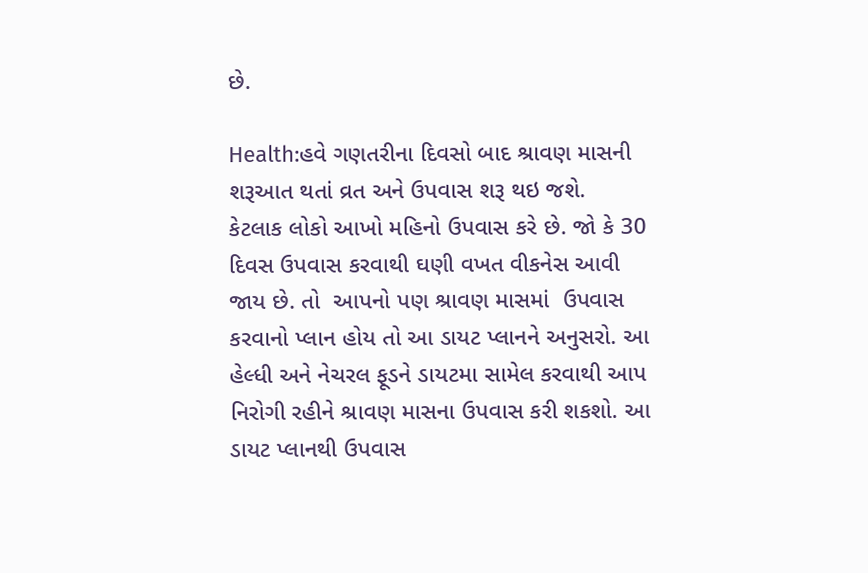છે.

Health:હવે ગણતરીના દિવસો બાદ શ્રાવણ માસની શરૂઆત થતાં વ્રત અને ઉપવાસ શરૂ થઇ જશે.   કેટલાક લોકો આખો મહિનો ઉપવાસ કરે છે. જો કે 30 દિવસ ઉપવાસ કરવાથી ઘણી વખત વીકનેસ આવી જાય છે. તો  આપનો પણ શ્રાવણ માસમાં  ઉપવાસ કરવાનો પ્લાન હોય તો આ ડાયટ પ્લાનને અનુસરો. આ હેલ્ધી અને નેચરલ ફૂડને ડાયટમા સામેલ કરવાથી આપ નિરોગી રહીને શ્રાવણ માસના ઉપવાસ કરી શકશો. આ ડાયટ પ્લાનથી ઉપવાસ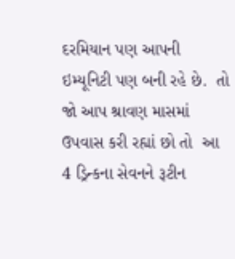દરમિયાન પણ આપની  ઇમ્યૂનિટી પણ બની રહે છે.  તો જો આપ શ્રાવણ માસમાં ઉપવાસ કરી રહ્યાં છો તો  આ  4 ડ્રિન્કના સેવનને રૂટીન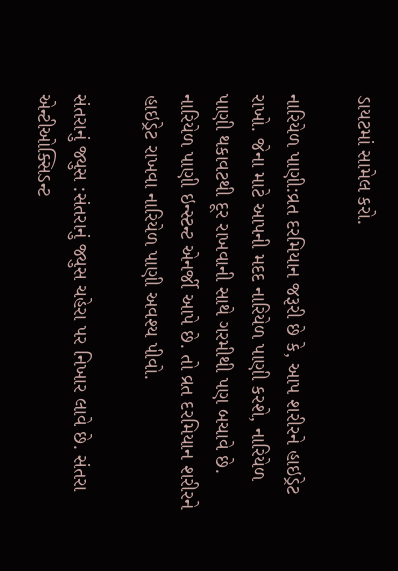ડાયટમાં સામેલ કરો.

નારિયેળ પાણી:વ્રત દરમિયાન જરૂરી છે કે, આપ શરીરને હાઇડ્રેટ રાખો. જેના માટે આપની મદદ નારિયેળ પાણી કરશે, નારિયેળ પાણી થકાવટથી દૂર રાખવાની સાથે ગરમીથી પણ બચાવે છે. નારિયેળ પાણી ઇન્સ્ટન્ટ એનર્જી આપે છે. તો વ્રત દરમિયાન શરીરને હાઇડ્રેટ રાખવા નારિયેળ પાણી અવશ્ય પીવો.

સંતરાનું જ્યુસ :સંતરાનું જ્યુસ ચહેરા પર નિખાર લાવે છે. સંતરા એન્ટીઓક્સિડન્ટ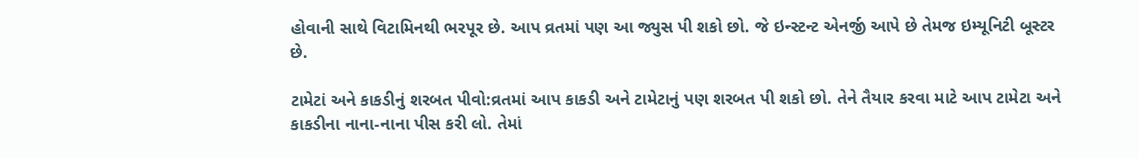હોવાની સાથે વિટામિનથી ભરપૂર છે. આપ વ્રતમાં પણ આ જ્યુસ પી શકો છો. જે ઇન્સ્ટન્ટ એનર્જી આપે છે તેમજ ઇમ્યૂનિટી બૂસ્ટર છે.

ટામેટાં અને કાકડીનું શરબત પીવો:વ્રતમાં આપ કાકડી અને ટામેટાનું પણ શરબત પી શકો છો. તેને તૈયાર કરવા માટે આપ ટામેટા અને કાકડીના નાના-નાના પીસ કરી લો. તેમાં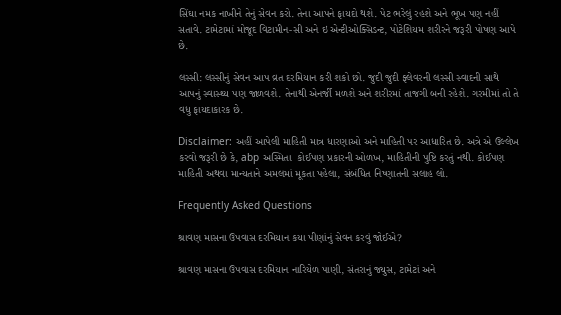સિંઘા નમક નાખીને તેનું સેવન કરો. તેના આપને ફાયદો થશે. પેટ ભરેલું રહશે અને ભૂખ પણ નહીં સતાવે. ટામેટામાં મોજૂદ વિટામીન-સી અને ઇ એન્ટીઓક્સિડન્ટ, પોટેશિયમ શરીરને જરૂરી પોષણ આપે છે.

લસ્સી: લસ્સીનું સેવન આપ વ્રત દરમિયાન કરી શકો છો. જુદી જુદી ફ્લેવરની લસ્સી સ્વાદની સાથે આપનું સ્વાસ્થ્ય પણ જાળવશે. તેનાથી એનર્જી મળશે અને શરીરમાં તાજગી બની રહેશે. ગરમીમાં તો તે વધુ ફાયદાકારક છે.

Disclaimer: અહીં આપેલી માહિતી માત્ર ધારણાઓ અને માહિતી પર આધારિત છે. અત્રે એ ઉલ્લેખ કરવો જરૂરી છે કે, abp અસ્મિતા  કોઈપણ પ્રકારની ઓળખ, માહિતીની પુષ્ટિ કરતું નથી. કોઈપણ માહિતી અથવા માન્યતાને અમલમાં મૂકતા પહેલા, સંબંધિત નિષ્ણાતની સલાહ લો.

Frequently Asked Questions

શ્રાવણ માસના ઉપવાસ દરમિયાન કયા પીણાંનું સેવન કરવું જોઈએ?

શ્રાવણ માસના ઉપવાસ દરમિયાન નારિયેળ પાણી, સંતરાનું જ્યુસ, ટામેટાં અને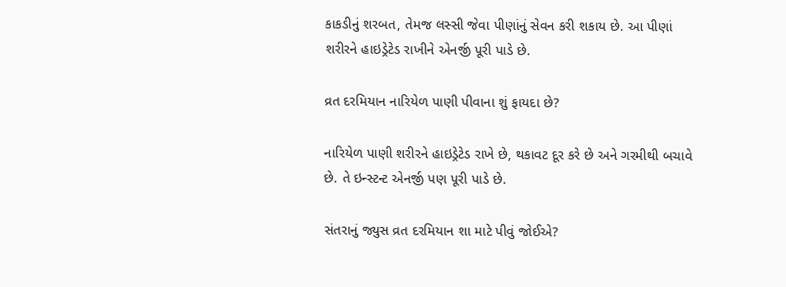કાકડીનું શરબત, તેમજ લસ્સી જેવા પીણાંનું સેવન કરી શકાય છે. આ પીણાં શરીરને હાઇડ્રેટેડ રાખીને એનર્જી પૂરી પાડે છે.

વ્રત દરમિયાન નારિયેળ પાણી પીવાના શું ફાયદા છે?

નારિયેળ પાણી શરીરને હાઇડ્રેટેડ રાખે છે, થકાવટ દૂર કરે છે અને ગરમીથી બચાવે છે. તે ઇન્સ્ટન્ટ એનર્જી પણ પૂરી પાડે છે.

સંતરાનું જ્યુસ વ્રત દરમિયાન શા માટે પીવું જોઈએ?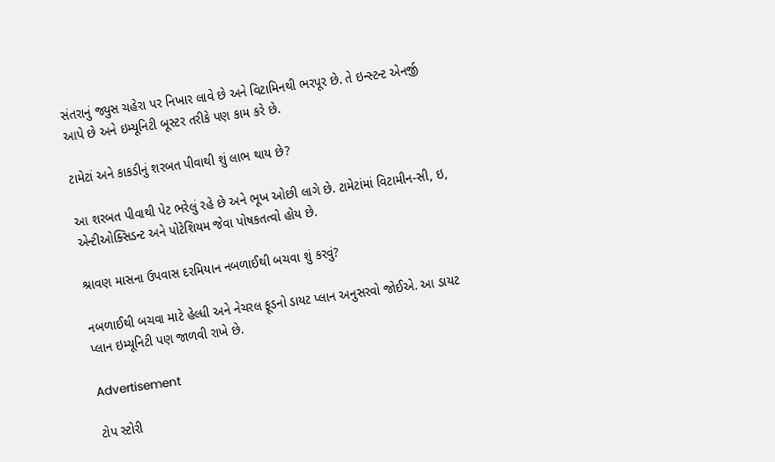સંતરાનું જ્યુસ ચહેરા પર નિખાર લાવે છે અને વિટામિનથી ભરપૂર છે. તે ઇન્સ્ટન્ટ એનર્જી આપે છે અને ઇમ્યૂનિટી બૂસ્ટર તરીકે પણ કામ કરે છે.

ટામેટાં અને કાકડીનું શરબત પીવાથી શું લાભ થાય છે?

આ શરબત પીવાથી પેટ ભરેલું રહે છે અને ભૂખ ઓછી લાગે છે. ટામેટાંમાં વિટામીન-સી, ઇ, એન્ટીઓક્સિડન્ટ અને પોટેશિયમ જેવા પોષકતત્વો હોય છે.

શ્રાવણ માસના ઉપવાસ દરમિયાન નબળાઈથી બચવા શું કરવું?

નબળાઈથી બચવા માટે હેલ્ધી અને નેચરલ ફૂડનો ડાયટ પ્લાન અનુસરવો જોઈએ. આ ડાયટ પ્લાન ઇમ્યૂનિટી પણ જાળવી રાખે છે.

Advertisement

ટોપ સ્ટોરી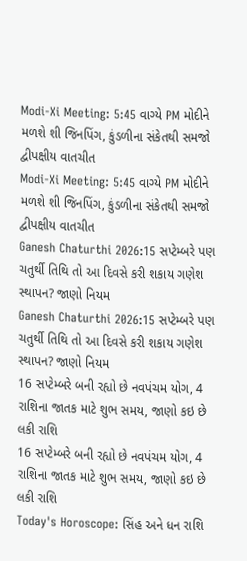Modi-Xi Meeting: 5:45 વાગ્યે PM મોદીને મળશે શી જિનપિંગ, કુંડળીના સંકેતથી સમજો દ્વીપક્ષીય વાતચીત
Modi-Xi Meeting: 5:45 વાગ્યે PM મોદીને મળશે શી જિનપિંગ, કુંડળીના સંકેતથી સમજો દ્વીપક્ષીય વાતચીત
Ganesh Chaturthi 2026:15 સપ્ટેમ્બરે પણ ચતુર્થી તિથિ તો આ દિવસે કરી શકાય ગણેશ સ્થાપન? જાણો નિયમ
Ganesh Chaturthi 2026:15 સપ્ટેમ્બરે પણ ચતુર્થી તિથિ તો આ દિવસે કરી શકાય ગણેશ સ્થાપન? જાણો નિયમ
16 સપ્ટેમ્બરે બની રહ્યો છે નવપંચમ યોગ, 4 રાશિના જાતક માટે શુભ સમય, જાણો કઇ છે લકી રાશિ
16 સપ્ટેમ્બરે બની રહ્યો છે નવપંચમ યોગ, 4 રાશિના જાતક માટે શુભ સમય, જાણો કઇ છે લકી રાશિ
Today's Horoscope: સિંહ અને ધન રાશિ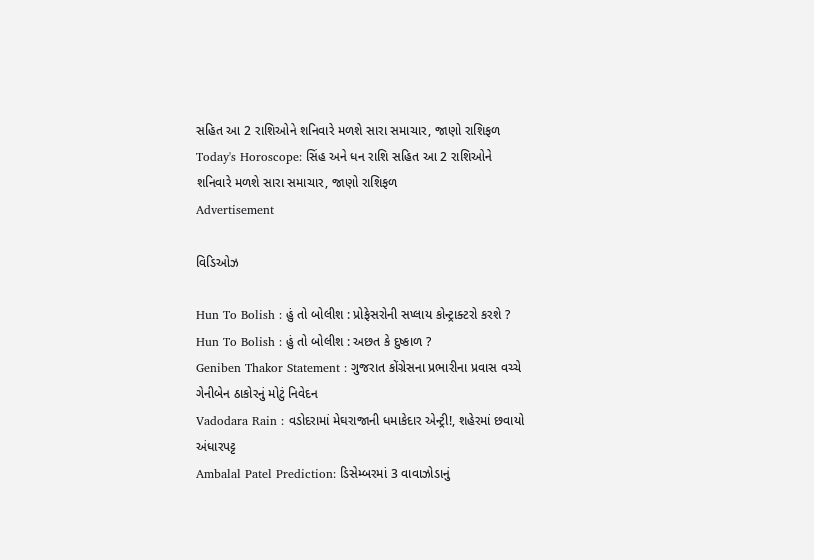સહિત આ 2 રાશિઓને શનિવારે મળશે સારા સમાચાર, જાણો રાશિફળ
Today's Horoscope: સિંહ અને ધન રાશિ સહિત આ 2 રાશિઓને શનિવારે મળશે સારા સમાચાર, જાણો રાશિફળ
Advertisement

વિડિઓઝ

Hun To Bolish : હું તો બોલીશ : પ્રોફેસરોની સપ્લાય કોન્ટ્રાક્ટરો કરશે ?
Hun To Bolish : હું તો બોલીશ : અછત કે દુષ્કાળ ?
Geniben Thakor Statement : ગુજરાત કોંગ્રેસના પ્રભારીના પ્રવાસ વચ્ચે ગેનીબેન ઠાકોરનું મોટું નિવેદન
Vadodara Rain : વડોદરામાં મેઘરાજાની ધમાકેદાર એન્ટ્રી!, શહેરમાં છવાયો અંધારપટ્ટ
Ambalal Patel Prediction: ડિસેમ્બરમાં 3 વાવાઝોડાનું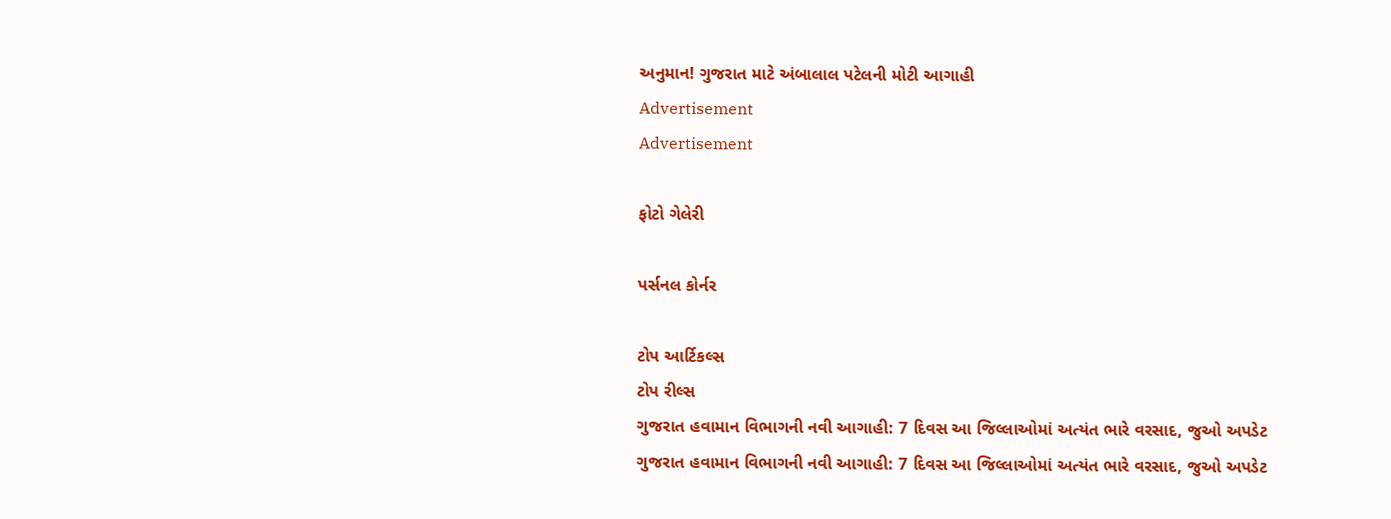અનુમાન! ગુજરાત માટે અંબાલાલ પટેલની મોટી આગાહી
Advertisement
Advertisement

ફોટો ગેલેરી

પર્સનલ કોર્નર

ટોપ આર્ટિકલ્સ
ટોપ રીલ્સ
ગુજરાત હવામાન વિભાગની નવી આગાહી: 7 દિવસ આ જિલ્લાઓમાં અત્યંત ભારે વરસાદ, જુઓ અપડેટ
ગુજરાત હવામાન વિભાગની નવી આગાહી: 7 દિવસ આ જિલ્લાઓમાં અત્યંત ભારે વરસાદ, જુઓ અપડેટ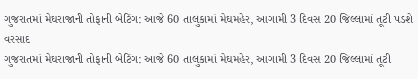ગુજરાતમાં મેઘરાજાની તોફાની બેટિંગ: આજે 60 તાલુકામાં મેઘમહેર, આગામી 3 દિવસ 20 જિલ્લામાં તૂટી પડશે વરસાદ
ગુજરાતમાં મેઘરાજાની તોફાની બેટિંગ: આજે 60 તાલુકામાં મેઘમહેર, આગામી 3 દિવસ 20 જિલ્લામાં તૂટી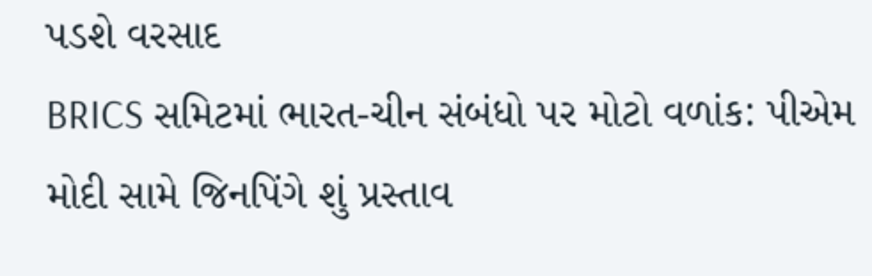પડશે વરસાદ
BRICS સમિટમાં ભારત-ચીન સંબંધો પર મોટો વળાંક: પીએમ મોદી સામે જિનપિંગે શું પ્રસ્તાવ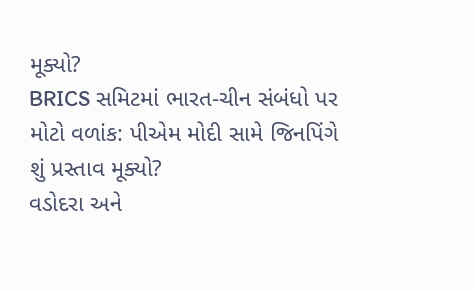મૂક્યો?
BRICS સમિટમાં ભારત-ચીન સંબંધો પર મોટો વળાંક: પીએમ મોદી સામે જિનપિંગે શું પ્રસ્તાવ મૂક્યો?
વડોદરા અને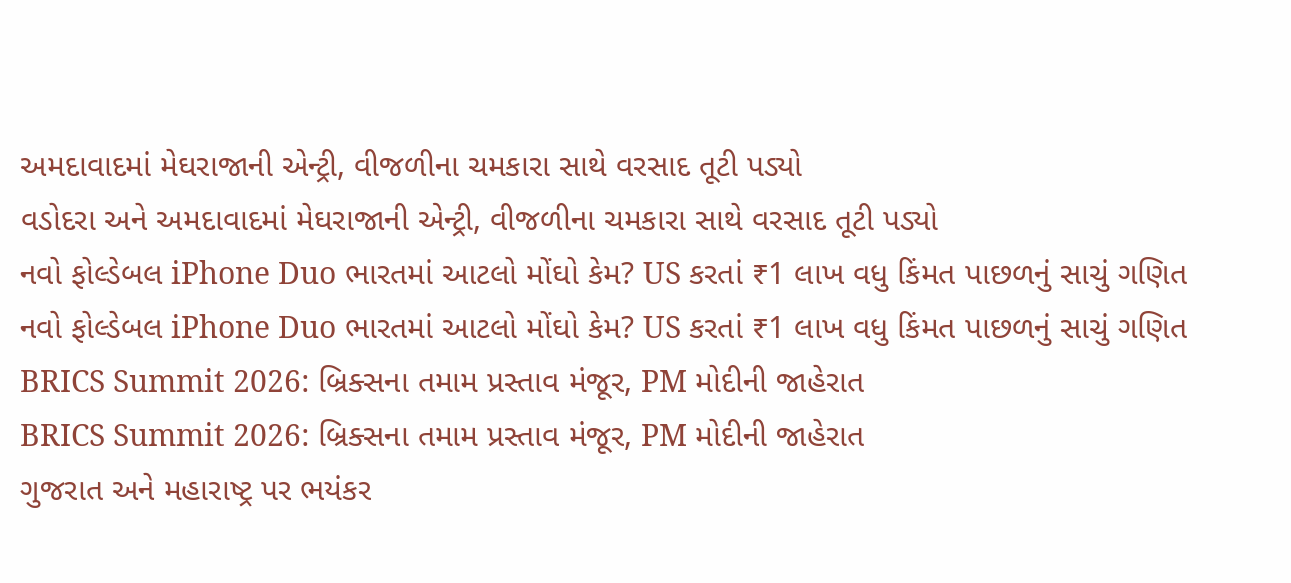અમદાવાદમાં મેઘરાજાની એન્ટ્રી, વીજળીના ચમકારા સાથે વરસાદ તૂટી પડ્યો
વડોદરા અને અમદાવાદમાં મેઘરાજાની એન્ટ્રી, વીજળીના ચમકારા સાથે વરસાદ તૂટી પડ્યો
નવો ફોલ્ડેબલ iPhone Duo ભારતમાં આટલો મોંઘો કેમ? US કરતાં ₹1 લાખ વધુ કિંમત પાછળનું સાચું ગણિત
નવો ફોલ્ડેબલ iPhone Duo ભારતમાં આટલો મોંઘો કેમ? US કરતાં ₹1 લાખ વધુ કિંમત પાછળનું સાચું ગણિત
BRICS Summit 2026: બ્રિક્સના તમામ પ્રસ્તાવ મંજૂર, PM મોદીની જાહેરાત
BRICS Summit 2026: બ્રિક્સના તમામ પ્રસ્તાવ મંજૂર, PM મોદીની જાહેરાત
ગુજરાત અને મહારાષ્ટ્ર પર ભયંકર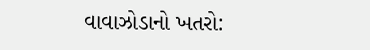વાવાઝોડાનો ખતરો: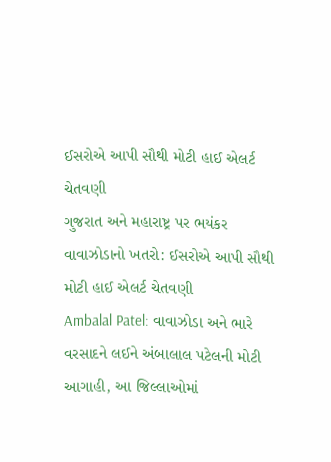ઈસરોએ આપી સૌથી મોટી હાઈ એલર્ટ ચેતવણી
ગુજરાત અને મહારાષ્ટ્ર પર ભયંકર વાવાઝોડાનો ખતરો: ઈસરોએ આપી સૌથી મોટી હાઈ એલર્ટ ચેતવણી
Ambalal Patel: વાવાઝોડા અને ભારે વરસાદને લઈને અંબાલાલ પટેલની મોટી આગાહી, આ જિલ્લાઓમાં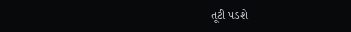તૂટી પડશે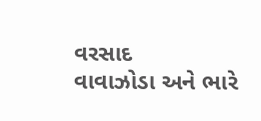વરસાદ
વાવાઝોડા અને ભારે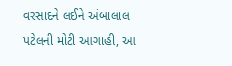વરસાદને લઈને અંબાલાલ પટેલની મોટી આગાહી, આ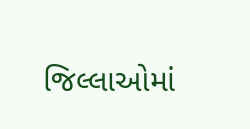જિલ્લાઓમાં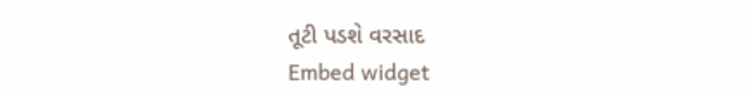તૂટી પડશે વરસાદ
Embed widget